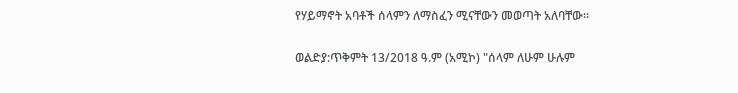የሃይማኖት አባቶች ሰላምን ለማስፈን ሚናቸውን መወጣት አለባቸው።

ወልድያ:ጥቅምት 13/2018 ዓ.ም (አሚኮ) "ሰላም ለሁም ሁሉም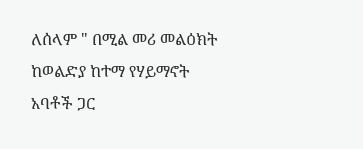ለሰላም " በሚል መሪ መልዕክት ከወልድያ ከተማ የሃይማኖት አባቶች ጋር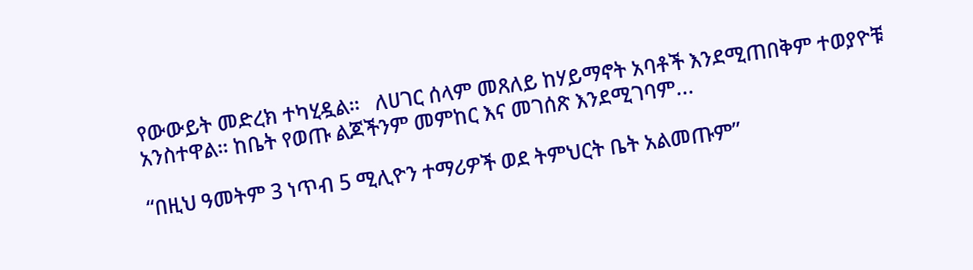የውውይት መድረክ ተካሂዷል።   ለሀገር ሰላም መጸለይ ከሃይማኖት አባቶች እንደሚጠበቅም ተወያዮቹ አንስተዋል። ከቤት የወጡ ልጆችንም መምከር እና መገሰጽ እንደሚገባም...

“በዚህ ዓመትም 3 ነጥብ 5 ሚሊዮን ተማሪዎች ወደ ትምህርት ቤት አልመጡም”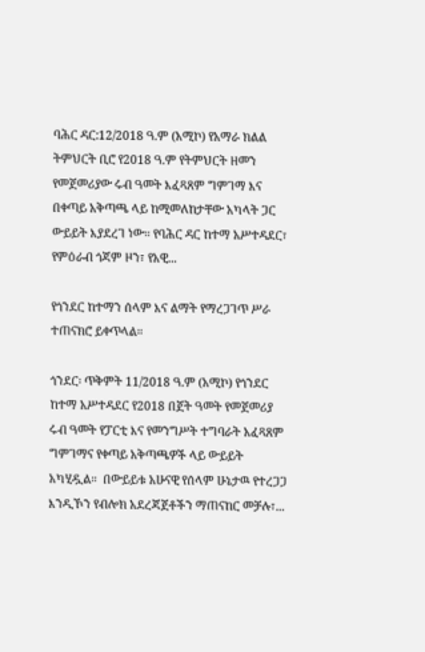ባሕር ዳር:12/2018 ዓ.ም (አሚኮ) የአማራ ክልል ትምህርት ቢሮ የ2018 ዓ.ም የትምህርት ዘመን የመጀመሪያው ሩብ ዓመት እፈጻጸም ግምገማ እና በቀጣይ አቅጣጫ ላይ ከሚመለከታቸው አካላት ጋር ውይይት እያደረገ ነው። የባሕር ዳር ከተማ አሥተዳደር፣ የምዕራብ ጎጃም ዞን፣ የአዊ...

የጎንደር ከተማን ሰላም እና ልማት የማረጋገጥ ሥራ ተጠናክሮ ይቀጥላል።

ጎንደር፡ ጥቅምት 11/2018 ዓ.ም (አሚኮ) የጎንደር ከተማ አሥተዳደር የ2018 በጀት ዓመት የመጀመሪያ ሩብ ዓመት የፓርቲ እና የመንግሥት ተግባራት አፈጻጸም ግምገማና የቀጣይ አቅጣጫዎች ላይ ውይይት አካሂዷል።  በውይይቱ አሁናዊ የሰላም ሁኔታዉ የተረጋጋ እንዲኾን የብሎክ አደረጃጀቶችን ማጠናከር መቻሉ፣...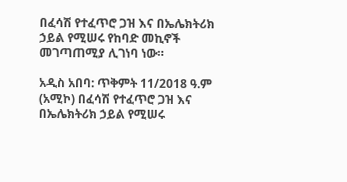በፈሳሽ የተፈጥሮ ጋዝ እና በኤሌክትሪክ ኃይል የሚሠሩ የከባድ መኪኖች መገጣጠሚያ ሊገነባ ነው።

አዲስ አበባ: ጥቅምት 11/2018 ዓ.ም (አሚኮ) በፈሳሽ የተፈጥሮ ጋዝ እና በኤሌክትሪክ ኃይል የሚሠሩ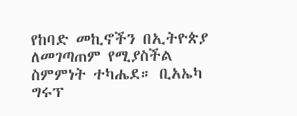የከባድ መኪኖችን በኢትዮጵያ ለመገጣጠም የሚያስችል ስምምነት ተካሔደ። ቢአኤካ ግሩፕ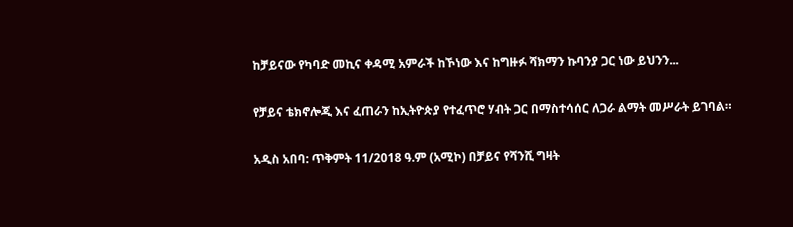ከቻይናው የካባድ መኪና ቀዳሚ አምራች ከኾነው እና ከግዙፉ ሻክማን ኩባንያ ጋር ነው ይህንን...

የቻይና ቴክኖሎጂ እና ፈጠራን ከኢትዮጵያ የተፈጥሮ ሃብት ጋር በማስተሳሰር ለጋራ ልማት መሥራት ይገባል።

አዲስ አበባ: ጥቅምት 11/2018 ዓ.ም (አሚኮ) በቻይና የሻንሺ ግዛት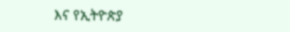እና የኢትዮጵያ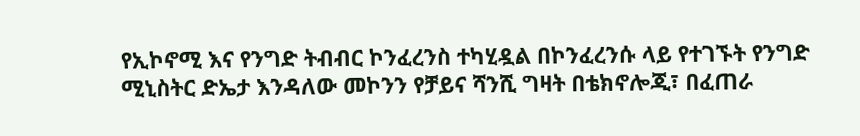የኢኮኖሚ እና የንግድ ትብብር ኮንፈረንስ ተካሂዷል በኮንፈረንሱ ላይ የተገኙት የንግድ ሚኒስትር ድኤታ እንዳለው መኮንን የቻይና ሻንሺ ግዛት በቴክኖሎጂ፣ በፈጠራ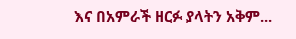እና በአምራች ዘርፉ ያላትን አቅም...